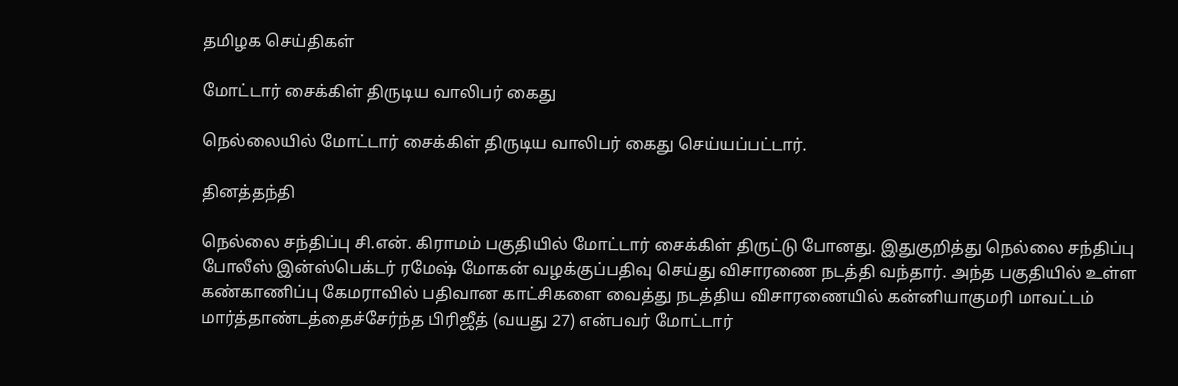தமிழக செய்திகள்

மோட்டார் சைக்கிள் திருடிய வாலிபர் கைது

நெல்லையில் மோட்டார் சைக்கிள் திருடிய வாலிபர் கைது செய்யப்பட்டார்.

தினத்தந்தி

நெல்லை சந்திப்பு சி.என். கிராமம் பகுதியில் மோட்டார் சைக்கிள் திருட்டு போனது. இதுகுறித்து நெல்லை சந்திப்பு போலீஸ் இன்ஸ்பெக்டர் ரமேஷ் மோகன் வழக்குப்பதிவு செய்து விசாரணை நடத்தி வந்தார். அந்த பகுதியில் உள்ள கண்காணிப்பு கேமராவில் பதிவான காட்சிகளை வைத்து நடத்திய விசாரணையில் கன்னியாகுமரி மாவட்டம் மார்த்தாண்டத்தைச்சேர்ந்த பிரிஜீத் (வயது 27) என்பவர் மோட்டார்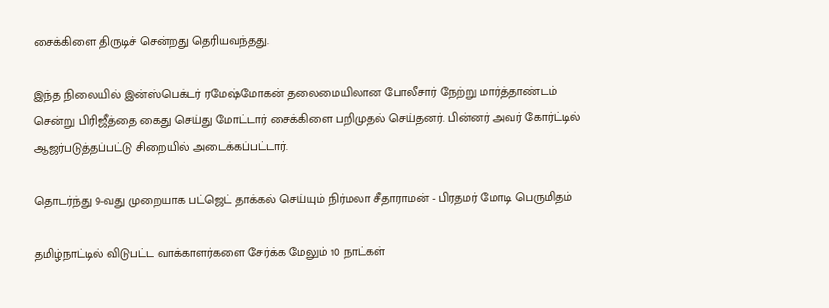சைக்கிளை திருடிச் சென்றது தெரியவந்தது.

இந்த நிலையில் இன்ஸ்பெக்டர் ரமேஷ்மோகன் தலைமையிலான போலீசார் நேற்று மார்த்தாண்டம் சென்று பிரிஜீத்தை கைது செய்து மோட்டார் சைக்கிளை பறிமுதல் செய்தனர். பின்னர் அவர் கோர்ட்டில் ஆஜர்படுத்தப்பட்டு சிறையில் அடைக்கப்பட்டார்.

தொடர்ந்து 9-வது முறையாக பட்ஜெட் தாக்கல் செய்யும் நிர்மலா சீதாராமன் - பிரதமர் மோடி பெருமிதம்

தமிழ்நாட்டில் விடுபட்ட வாக்காளர்களை சேர்க்க மேலும் 10 நாட்கள்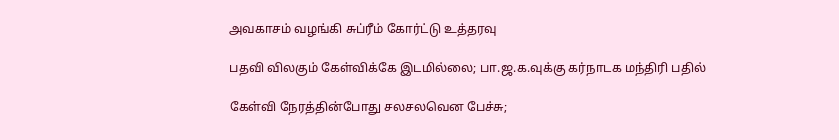அவகாசம் வழங்கி சுப்ரீம் கோர்ட்டு உத்தரவு

பதவி விலகும் கேள்விக்கே இடமில்லை; பா.ஜ.க.வுக்கு கர்நாடக மந்திரி பதில்

கேள்வி நேரத்தின்போது சலசலவென பேச்சு;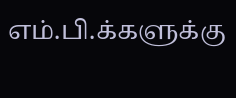எம்.பி.க்களுக்கு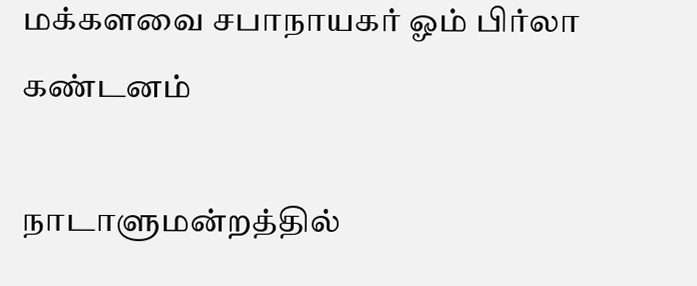மக்களவை சபாநாயகர் ஓம் பிர்லா கண்டனம்

நாடாளுமன்றத்தில்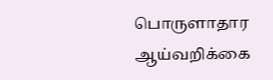பொருளாதார ஆய்வறிக்கை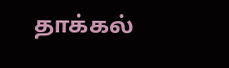தாக்கல்